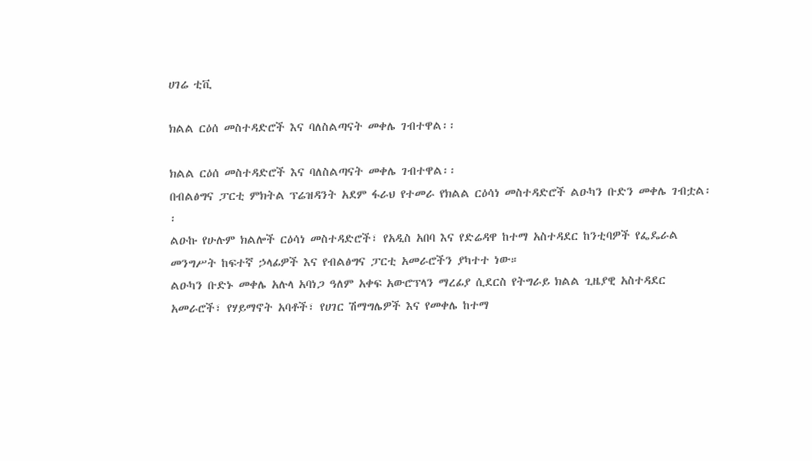ሀገሬ ቲቪ

ክልል ርዕሰ መስተዳድሮች እና ባለስልጣናት መቀሌ ገብተዋል፡፡

ክልል ርዕሰ መስተዳድሮች እና ባለስልጣናት መቀሌ ገብተዋል፡፡
በብልፅግና ፓርቲ ምክትል ፕሬዝዳንት አደም ፋራህ የተመራ የክልል ርዕሳነ መስተዳድሮች ልዑካን ቡድን መቀሌ ገብቷል፡፡
ልዑኩ የሁሉም ክልሎች ርዕሳነ መስተዳድሮች፣ የአዲስ አበባ እና የድሬዳዋ ከተማ አስተዳደር ከንቲባዎች የፌዴራል መንግሥት ከፍተኛ ኃላፊዎች እና የብልፅግና ፓርቲ አመራሮችን ያካተተ ነው።
ልዑካን ቡድኑ መቀሌ አሉላ አባነጋ ዓለም አቀፍ አውሮፕላን ማረፊያ ሲደርስ የትግራይ ክልል ጊዜያዊ አስተዳደር አመራሮች፣ የሃይማኖት አባቶች፣ የሀገር ሽማግሌዎች እና የመቀሌ ከተማ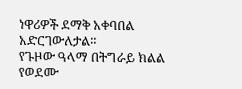ነዋሪዎች ደማቅ አቀባበል አድርገውለታል።
የጉዞው ዓላማ በትግራይ ክልል የወደሙ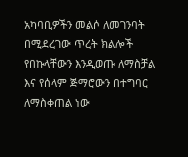አካባቢዎችን መልሶ ለመገንባት በሚደረገው ጥረት ክልሎች የበኩላቸውን እንዲወጡ ለማስቻል እና የሰላም ጅማሮውን በተግባር ለማስቀጠል ነው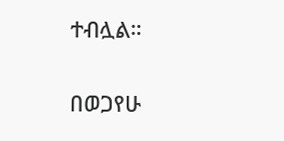ተብሏል።

በወጋየሁ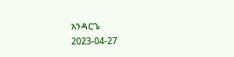አንዳርጌ
2023-04-27